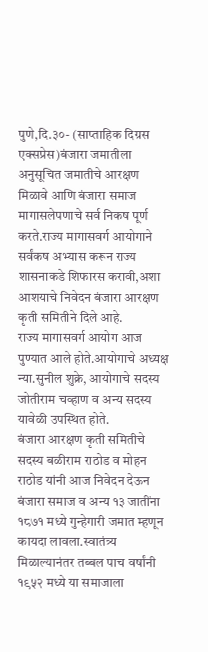पुणे,दि.३०- (साप्ताहिक दिग्रस एक्सप्रेस)बंजारा जमातीला अनुसूचित जमातीचे आरक्षण मिळावे आणि बंजारा समाज मागासलेपणाचे सर्व निकष पूर्ण करते.राज्य मागासवर्ग आयोगाने सर्वंकष अभ्यास करून राज्य शासनाकडे शिफारस करावी,अशा आशयाचे निवेदन बंजारा आरक्षण कृती समितीने दिले आहे.
राज्य मागासवर्ग आयोग आज पुण्यात आले होते.आयोगाचे अध्यक्ष न्या.सुनील शुक्रे, आयोगाचे सदस्य जोतीराम चव्हाण व अन्य सदस्य यावेळी उपस्थित होते.
बंजारा आरक्षण कृती समितीचे सदस्य बळीराम राठोड व मोहन राठोड यांनी आज निवेदन देऊन बंजारा समाज व अन्य १३ जातींना १८७१ मध्ये गुन्हेगारी जमात म्हणून कायदा लावला.स्वातंत्र्य मिळाल्यानंतर तब्बल पाच वर्षांनी १९५२ मध्ये या समाजाला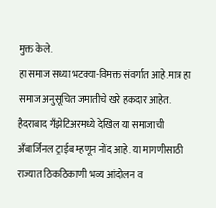मुक्त केले.
हा समाज सध्या भटक्या-विमक्त संवर्गात आहे.मात्र हा समाज अनुसूचित जमातीचे खरे हकदार आहेत. हैदराबाद गँझेटिअरमध्ये देखिल या समाजाची अँबार्जिनल ट्राईब म्हणून नोंद आहे. या मागणीसाठी राज्यात ठिकठिकाणी भव्य आंदोलन व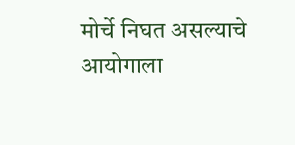मोर्चे निघत असल्याचे आयोगाला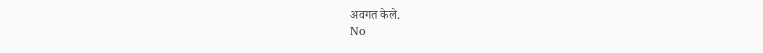अवगत केले.
No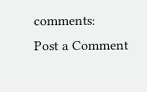comments:
Post a Comment